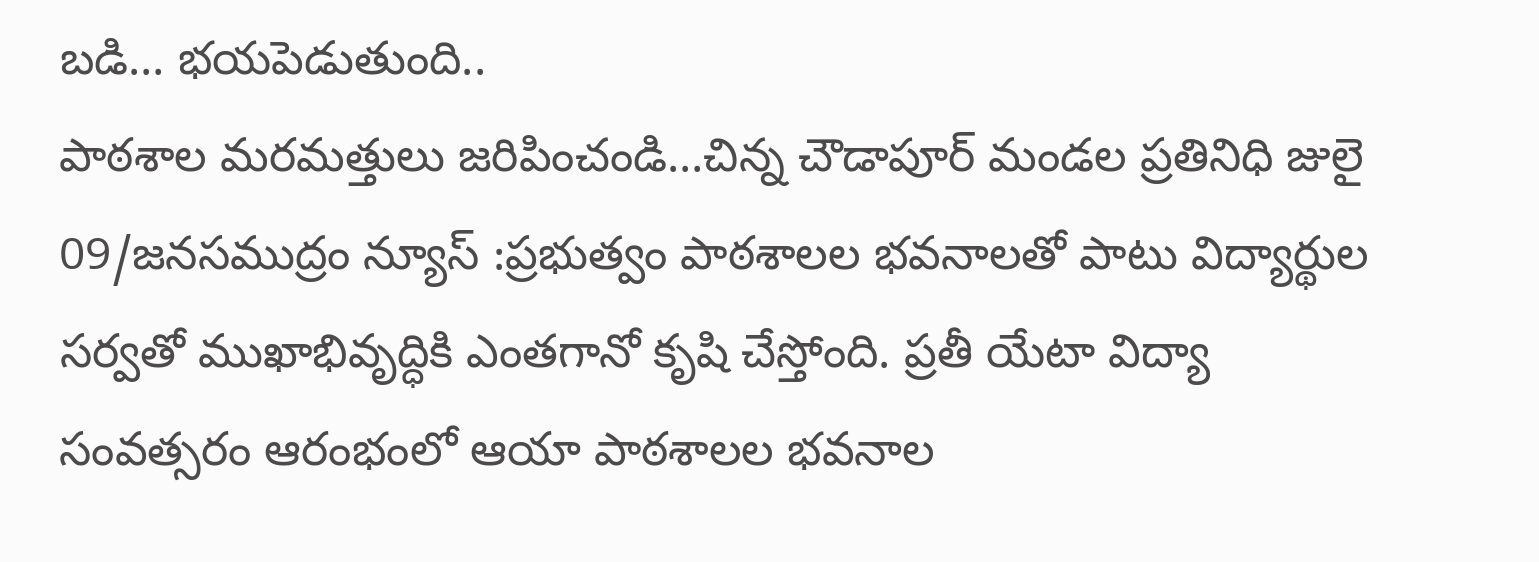బడి… భయపెడుతుంది..
పాఠశాల మరమత్తులు జరిపించండి…చిన్న చౌడాపూర్ మండల ప్రతినిధి జులై 09/జనసముద్రం న్యూస్ :ప్రభుత్వం పాఠశాలల భవనాలతో పాటు విద్యార్థుల సర్వతో ముఖాభివృద్ధికి ఎంతగానో కృషి చేస్తోంది. ప్రతీ యేటా విద్యా సంవత్సరం ఆరంభంలో ఆయా పాఠశాలల భవనాల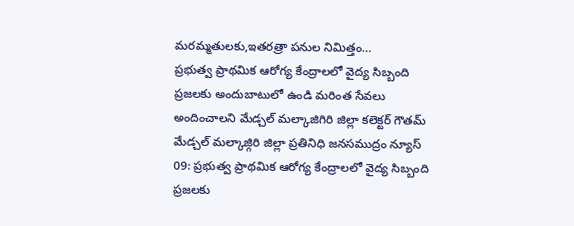మరమ్మతులకు,ఇతరత్రా పనుల నిమిత్తం…
ప్రభుత్వ ప్రాథమిక ఆరోగ్య కేంద్రాలలో వైద్య సిబ్బంది ప్రజలకు అందుబాటులో ఉండి మరింత సేవలు అందించాలని మేడ్చల్ మల్కాజిగిరి జిల్లా కలెక్టర్ గౌతమ్
మేడ్చల్ మల్కాజ్గిరి జిల్లా ప్రతినిధి జనసముద్రం న్యూస్ 09: ప్రభుత్వ ప్రాథమిక ఆరోగ్య కేంద్రాలలో వైద్య సిబ్బంది ప్రజలకు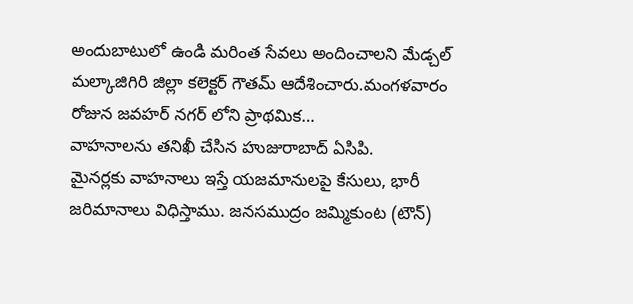అందుబాటులో ఉండి మరింత సేవలు అందించాలని మేడ్చల్ మల్కాజిగిరి జిల్లా కలెక్టర్ గౌతమ్ ఆదేశించారు.మంగళవారం రోజున జవహర్ నగర్ లోని ప్రాథమిక…
వాహనాలను తనిఖీ చేసిన హుజురాబాద్ ఏసిపి.
మైనర్లకు వాహనాలు ఇస్తే యజమానులపై కేసులు, భారీ జరిమానాలు విధిస్తాము. జనసముద్రం జమ్మికుంట (టౌన్)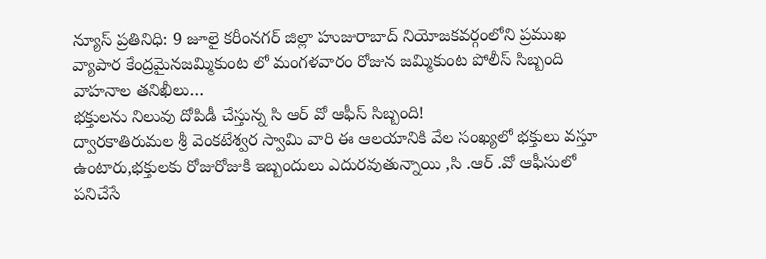న్యూస్ ప్రతినిధి: 9 జూలై కరీంనగర్ జిల్లా హుజురాబాద్ నియోజకవర్గంలోని ప్రముఖ వ్యాపార కేంద్రమైనజమ్మికుంట లో మంగళవారం రోజున జమ్మికుంట పోలీస్ సిబ్బంది వాహనాల తనిఖీలు…
భక్తులను నిలువు దోపిడీ చేస్తున్న సి ఆర్ వో ఆఫీస్ సిబ్బంది!
ద్వారకాతిరుమల శ్రీ వెంకటేశ్వర స్వామి వారి ఈ ఆలయానికి వేల సంఖ్యలో భక్తులు వస్తూ ఉంటారు,భక్తులకు రోజురోజుకి ఇబ్బందులు ఎదురవుతున్నాయి ,సి .ఆర్ .వో ఆఫీసులో పనిచేసే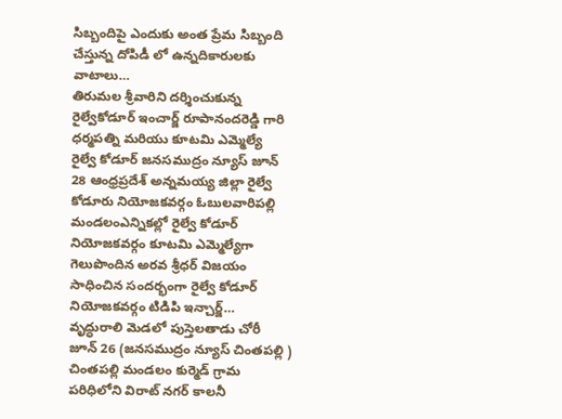సిబ్బందిపై ఎందుకు అంత ప్రేమ సిబ్బంది చేస్తున్న దోపిడీ లో ఉన్నదికారులకు వాటాలు…
తిరుమల శ్రీవారిని దర్శించుకున్న రైల్వేకోడూర్ ఇంచార్జ్ రూపానందరెడ్డి గారి ధర్మపత్ని మరియు కూటమి ఎమ్మెల్యే
రైల్వే కోడూర్ జనసముద్రం న్యూస్ జూన్ 28 ఆంధ్రప్రదేశ్ అన్నమయ్య జిల్లా రైల్వే కోడూరు నియోజకవర్గం ఓబులవారిపల్లి మండలంఎన్నికల్లో రైల్వే కోడూర్ నియోజకవర్గం కూటమి ఎమ్మెల్యేగా గెలుపొందిన అరవ శ్రీధర్ విజయం సాధించిన సందర్భంగా రైల్వే కోడూర్ నియోజకవర్గం టిడిపి ఇన్చార్జ్…
వృద్ధురాలి మెడలో పుస్తెలతాడు చోరీ
జూన్ 26 (జనసముద్రం న్యూస్ చింతపల్లి ) చింతపల్లి మండలం కుర్మెడ్ గ్రామ పరిధిలోని విరాట్ నగర్ కాలనీ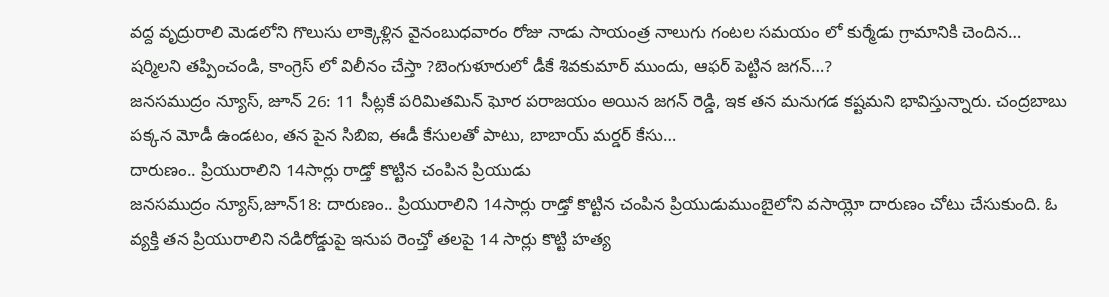వద్ద వృద్రురాలి మెడలోని గొలుసు లాక్కెళ్లిన వైనంబుధవారం రోజు నాడు సాయంత్ర నాలుగు గంటల సమయం లో కుర్మేడు గ్రామానికి చెందిన…
షర్మిలని తప్పించండి, కాంగ్రెస్ లో విలీనం చేస్తా ?బెంగుళూరులో డీకే శివకుమార్ ముందు, ఆఫర్ పెట్టిన జగన్…?
జనసముద్రం న్యూస్, జూన్ 26: 11 సీట్లకే పరిమితమిన్ ఘోర పరాజయం అయిన జగన్ రెడ్డి, ఇక తన మనుగడ కష్టమని భావిస్తున్నారు. చంద్రబాబు పక్కన మోడీ ఉండటం, తన పైన సిబిఐ, ఈడీ కేసులతో పాటు, బాబాయ్ మర్డర్ కేసు…
దారుణం.. ప్రియురాలిని 14సార్లు రాడ్తో కొట్టిన చంపిన ప్రియుడు
జనసముద్రం న్యూస్,జూన్18: దారుణం.. ప్రియురాలిని 14సార్లు రాడ్తో కొట్టిన చంపిన ప్రియుడుముంబైలోని వసాయ్లో దారుణం చోటు చేసుకుంది. ఓ వ్యక్తి తన ప్రియురాలిని నడిరోడ్డుపై ఇనుప రెంచ్తో తలపై 14 సార్లు కొట్టి హత్య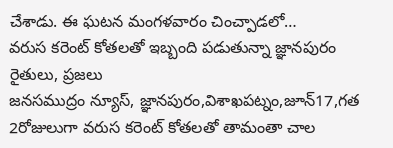చేశాడు. ఈ ఘటన మంగళవారం చించ్పాడలో…
వరుస కరెంట్ కోతలతో ఇబ్బంది పడుతున్నా జ్ఞానపురం రైతులు, ప్రజలు
జనసముద్రం న్యూస్, జ్ఞానపురం,విశాఖపట్నం,జూన్17,గత 2రోజులుగా వరుస కరెంట్ కోతలతో తామంతా చాల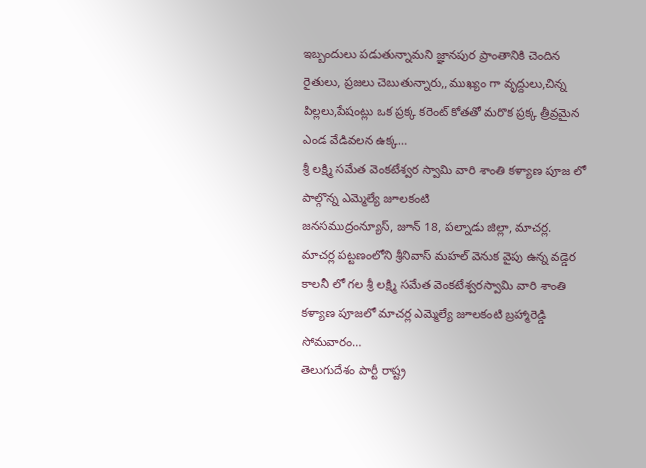ఇబ్బందులు పడుతున్నామని జ్ఞానపుర ప్రాంతానికి చెందిన రైతులు, ప్రజలు చెబుతున్నారు,,ముఖ్యం గా వృద్దులు,చిన్న పిల్లలు,పేషంట్లు ఒక ప్రక్క కరెంట్ కోతతో మరొక ప్రక్క త్రీవ్రమైన ఎండ వేడివలన ఉక్క…
శ్రీ లక్ష్మి సమేత వెంకటేశ్వర స్వామి వారి శాంతి కళ్యాణ పూజ లో పాల్గొన్న ఎమ్మెల్యే జూలకంటి
జనసముద్రంన్యూస్, జూన్ 18, పల్నాడు జిల్లా, మాచర్ల. మాచర్ల పట్టణంలోని శ్రీనివాస్ మహల్ వెనుక వైపు ఉన్న వడ్డెర కాలనీ లో గల శ్రీ లక్ష్మి సమేత వెంకటేశ్వరస్వామి వారి శాంతి కళ్యాణ పూజలో మాచర్ల ఎమ్మెల్యే జూలకంటి బ్రహ్మారెడ్డి సోమవారం…
తెలుగుదేశం పార్టీ రాష్ట్ర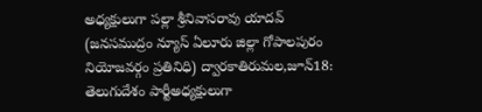అధ్యక్షులుగా పల్లా శ్రీనివాసరావు యాదవ్
(జనసముద్రం న్యూస్ ఏలూరు జిల్లా గోపాలపురం నియోజవర్గం ప్రతినిధి) ద్వారకాతిరుమల,జూన్18: తెలుగుదేశం పార్టీఅధ్యక్షులుగా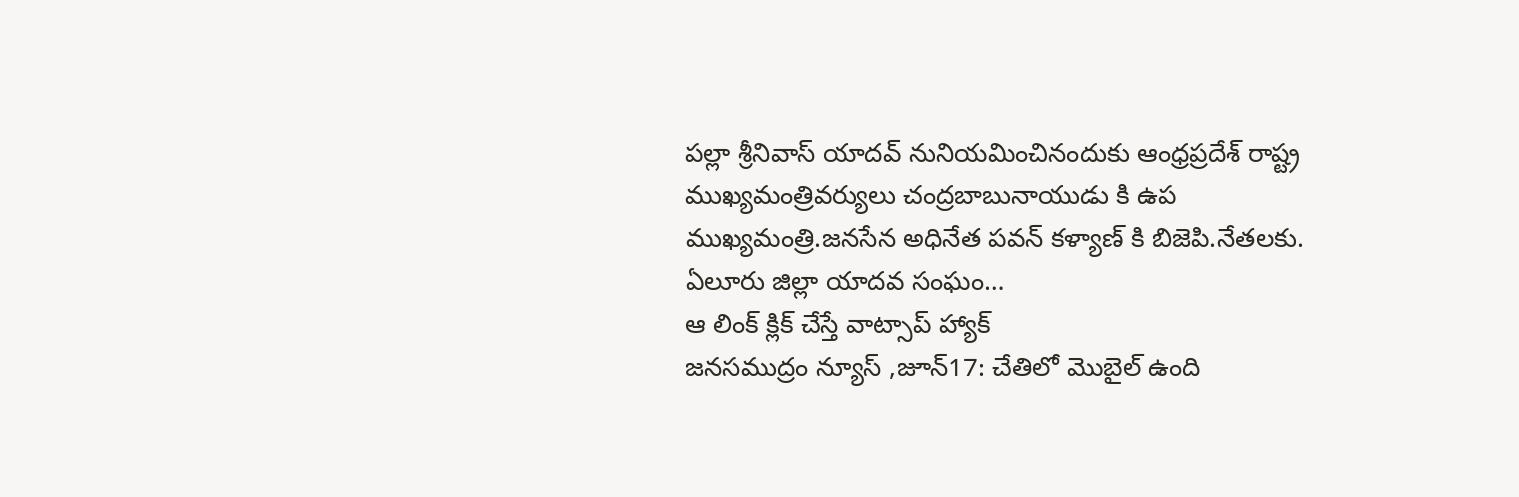పల్లా శ్రీనివాస్ యాదవ్ నునియమించినందుకు ఆంధ్రప్రదేశ్ రాష్ట్ర ముఖ్యమంత్రివర్యులు చంద్రబాబునాయుడు కి ఉప ముఖ్యమంత్రి.జనసేన అధినేత పవన్ కళ్యాణ్ కి బిజెపి.నేతలకు. ఏలూరు జిల్లా యాదవ సంఘం…
ఆ లింక్ క్లిక్ చేస్తే వాట్సాప్ హ్యాక్
జనసముద్రం న్యూస్ ,జూన్17: చేతిలో మొబైల్ ఉంది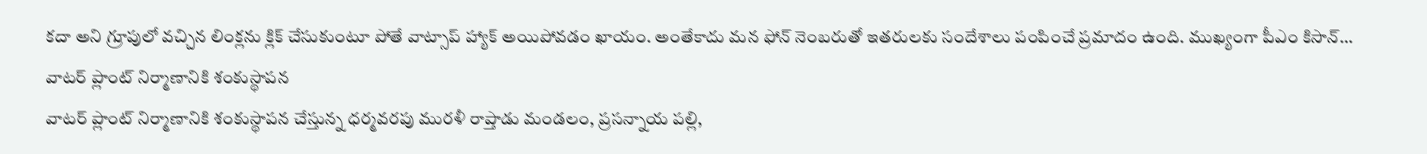కదా అని గ్రూపులో వచ్చిన లింక్లను క్లిక్ చేసుకుంటూ పోతే వాట్సాప్ హ్యాక్ అయిపోవడం ఖాయం. అంతేకాదు మన ఫోన్ నెంబరుతో ఇతరులకు సందేశాలు పంపించే ప్రమాదం ఉంది. ముఖ్యంగా పీఎం కిసాన్…
వాటర్ ప్లాంట్ నిర్మాణానికి శంకుస్థాపన
వాటర్ ప్లాంట్ నిర్మాణానికి శంకుస్థాపన చేస్తున్న ధర్మవరపు మురళీ రాప్తాడు మండలం, ప్రసన్నాయ పల్లి,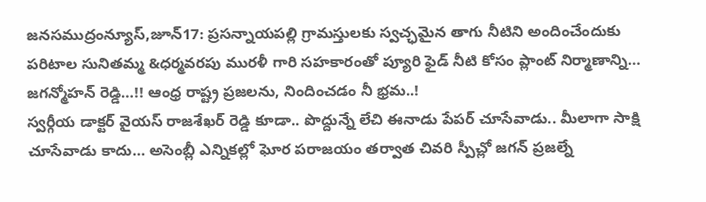జనసముద్రంన్యూస్,జూన్17: ప్రసన్నాయపల్లి గ్రామస్తులకు స్వచ్ఛమైన తాగు నీటిని అందించేందుకు పరిటాల సునితమ్మ &ధర్మవరపు మురళీ గారి సహకారంతో ప్యూరి ఫైడ్ నీటి కోసం ప్లాంట్ నిర్మాణాన్ని…
జగన్మోహన్ రెడ్డి…!! ఆంధ్ర రాష్ట్ర ప్రజలను, నిందించడం నీ భ్రమ..!
స్వర్గీయ డాక్టర్ వైయస్ రాజశేఖర్ రెడ్డి కూడా.. పొద్దున్నే లేచి ఈనాడు పేపర్ చూసేవాడు.. మీలాగా సాక్షి చూసేవాడు కాదు… అసెంబ్లీ ఎన్నికల్లో ఘోర పరాజయం తర్వాత చివరి స్పీచ్లో జగన్ ప్రజల్నే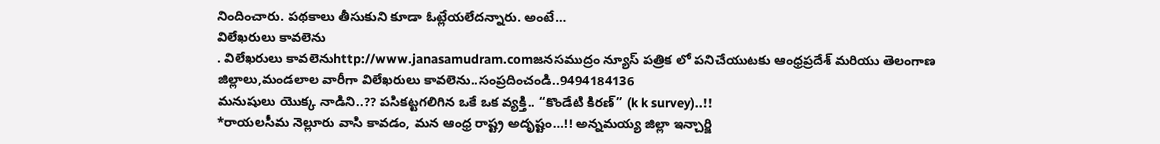నిందించారు. పథకాలు తీసుకుని కూడా ఓట్లేయలేదన్నారు. అంటే…
విలేఖరులు కావలెను
. విలేఖరులు కావలెనుhttp://www.janasamudram.comజనసముద్రం న్యూస్ పత్రిక లో పనిచేయుటకు ఆంధ్రప్రదేశ్ మరియు తెలంగాణ జిల్లాలు,మండలాల వారీగా విలేఖరులు కావలెను..సంప్రదించండి..9494184136
మనుషులు యొక్క నాడిని..?? పసికట్టగలిగిన ఒకే ఒక వ్యక్తి.. “కొండేటి కిరణ్” (k k survey)..!!
*రాయలసీమ నెల్లూరు వాసి కావడం, మన ఆంధ్ర రాష్ట్ర అదృష్టం…!! అన్నమయ్య జిల్లా ఇన్చార్జి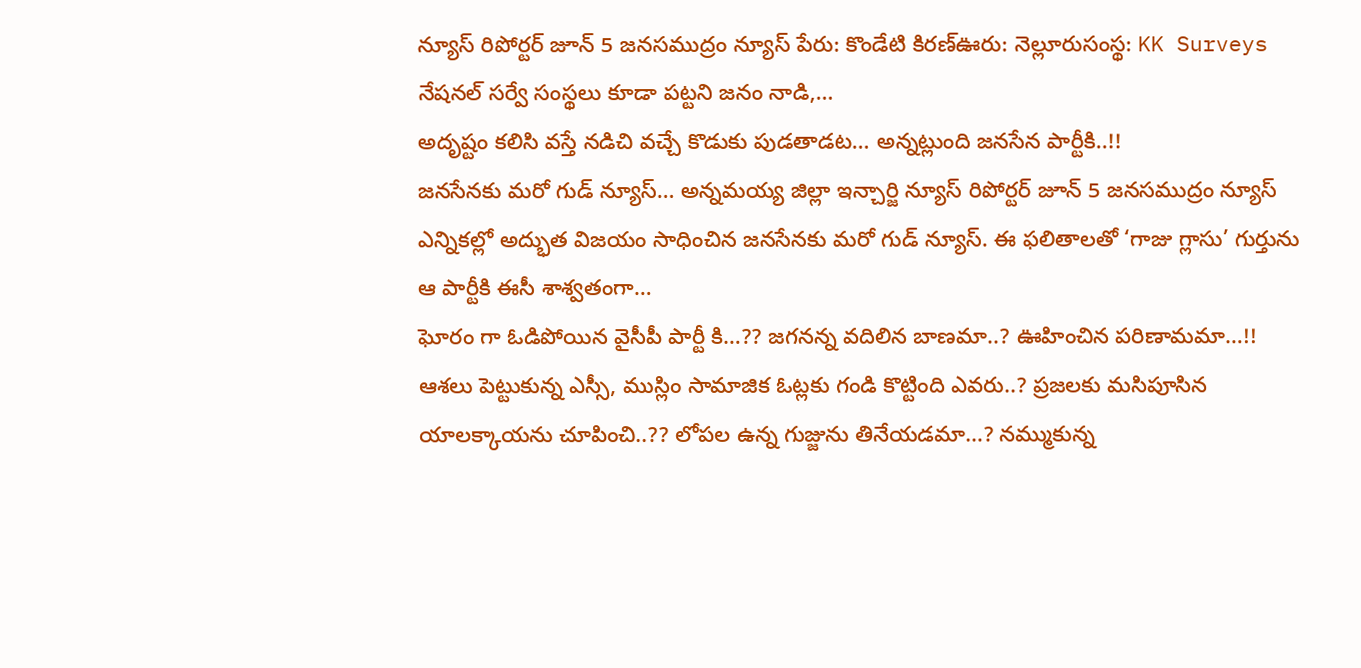న్యూస్ రిపోర్టర్ జూన్ 5 జనసముద్రం న్యూస్ పేరు: కొండేటి కిరణ్ఊరు: నెల్లూరుసంస్థ: KK Surveys నేషనల్ సర్వే సంస్థలు కూడా పట్టని జనం నాడి,…
అదృష్టం కలిసి వస్తే నడిచి వచ్చే కొడుకు పుడతాడట… అన్నట్లుంది జనసేన పార్టీకి..!!
జనసేనకు మరో గుడ్ న్యూస్… అన్నమయ్య జిల్లా ఇన్చార్జి న్యూస్ రిపోర్టర్ జూన్ 5 జనసముద్రం న్యూస్ ఎన్నికల్లో అద్భుత విజయం సాధించిన జనసేనకు మరో గుడ్ న్యూస్. ఈ ఫలితాలతో ‘గాజు గ్లాసు’ గుర్తును ఆ పార్టీకి ఈసీ శాశ్వతంగా…
ఘోరం గా ఓడిపోయిన వైసీపీ పార్టీ కి…?? జగనన్న వదిలిన బాణమా..? ఊహించిన పరిణామమా…!!
ఆశలు పెట్టుకున్న ఎస్సీ, ముస్లిం సామాజిక ఓట్లకు గండి కొట్టింది ఎవరు..? ప్రజలకు మసిపూసిన యాలక్కాయను చూపించి..?? లోపల ఉన్న గుజ్జును తినేయడమా…? నమ్ముకున్న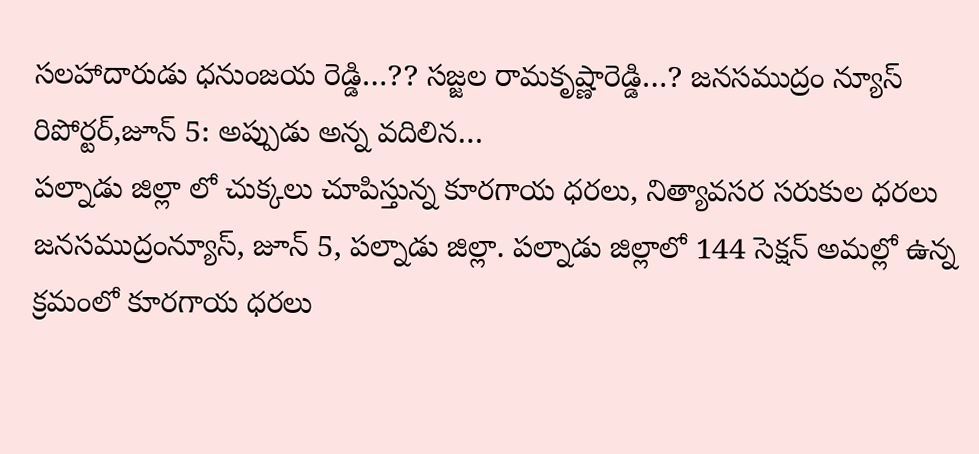సలహాదారుడు ధనుంజయ రెడ్డి…?? సజ్జల రామకృష్ణారెడ్డి…? జనసముద్రం న్యూస్ రిపోర్టర్,జూన్ 5: అప్పుడు అన్న వదిలిన…
పల్నాడు జిల్లా లో చుక్కలు చూపిస్తున్న కూరగాయ ధరలు, నిత్యావసర సరుకుల ధరలు
జనసముద్రంన్యూస్, జూన్ 5, పల్నాడు జిల్లా. పల్నాడు జిల్లాలో 144 సెక్షన్ అమల్లో ఉన్న క్రమంలో కూరగాయ ధరలు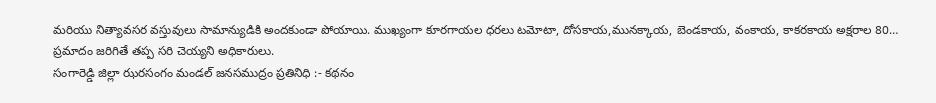మరియు నిత్యావసర వస్తువులు సామాన్యుడికి అందకుండా పోయాయి. ముఖ్యంగా కూరగాయల ధరలు టమోటా, దోసకాయ,మునక్కాయ, బెండకాయ, వంకాయ, కాకరకాయ అక్షరాల 80…
ప్రమాదం జరిగితే తప్ప సరి చెయ్యని అధికారులు.
సంగారెడ్డి జిల్లా ఝరసంగం మండల్ జనసముద్రం ప్రతినిధి :- కథనం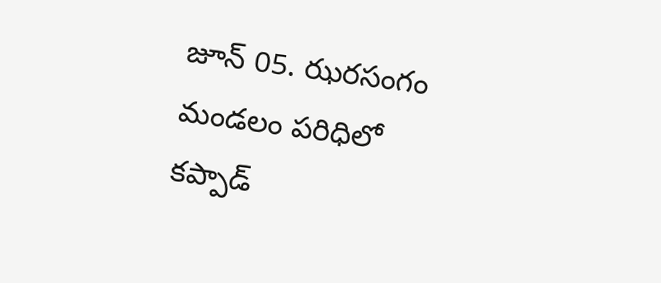జూన్ 05. ఝరసంగం మండలం పరిధిలో కప్పాడ్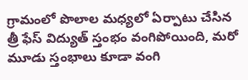గ్రామంలో పొలాల మధ్యలో ఏర్పాటు చేసిన త్రీ ఫేస్ విద్యుత్ స్తంభం వంగిపోయింది, మరో మూడు స్తంభాలు కూడా వంగి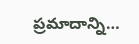ప్రమాదాన్ని…